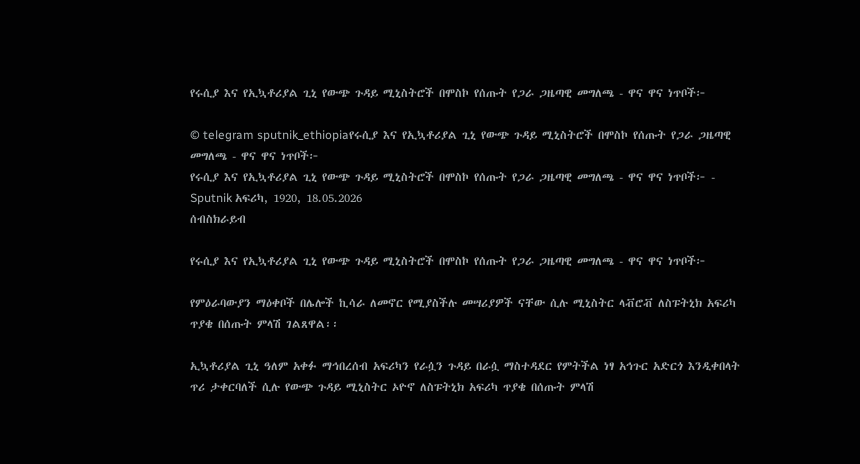የሩሲያ እና የኢኳቶሪያል ጊኒ የውጭ ጉዳይ ሚኒስትሮች በሞስኮ የሰጡት የጋራ ጋዜጣዊ መግለጫ - ዋና ዋና ነጥቦች፦

© telegram sputnik_ethiopiaየሩሲያ እና የኢኳቶሪያል ጊኒ የውጭ ጉዳይ ሚኒስትሮች በሞስኮ የሰጡት የጋራ ጋዜጣዊ መግለጫ - ዋና ዋና ነጥቦች፦
የሩሲያ እና የኢኳቶሪያል ጊኒ የውጭ ጉዳይ ሚኒስትሮች በሞስኮ የሰጡት የጋራ ጋዜጣዊ መግለጫ - ዋና ዋና ነጥቦች፦ - Sputnik አፍሪካ, 1920, 18.05.2026
ሰብስክራይብ

የሩሲያ እና የኢኳቶሪያል ጊኒ የውጭ ጉዳይ ሚኒስትሮች በሞስኮ የሰጡት የጋራ ጋዜጣዊ መግለጫ - ዋና ዋና ነጥቦች፦

የምዕራባውያን ማዕቀቦች በሌሎች ኪሳራ ለመኖር የሚያስችሉ መሣሪያዎች ናቸው ሲሉ ሚኒስትር ላቭሮቭ ለስፑትኒክ አፍሪካ ጥያቄ በሰጡት ምላሽ ገልጸዋል፡፡

ኢኳቶሪያል ጊኒ ዓለም አቀፉ ማኅበረሰብ አፍሪካን የራሷን ጉዳይ በራሷ ማስተዳደር የምትችል ነፃ አኅጉር አድርጎ እንዲቀበላት ጥሪ ታቀርባለች ሲሉ የውጭ ጉዳይ ሚኒስትር ኦዮኖ ለስፑትኒክ አፍሪካ ጥያቄ በሰጡት ምላሽ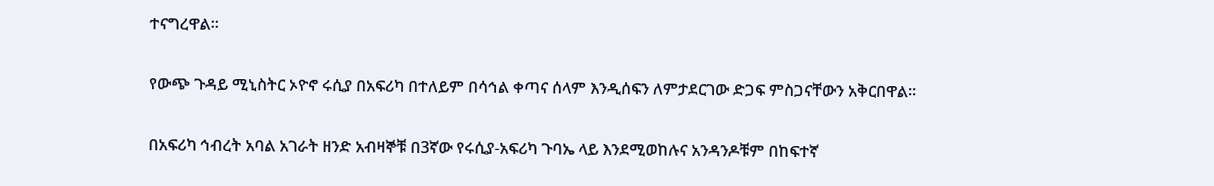ተናግረዋል፡፡

የውጭ ጉዳይ ሚኒስትር ኦዮኖ ሩሲያ በአፍሪካ በተለይም በሳኅል ቀጣና ሰላም እንዲሰፍን ለምታደርገው ድጋፍ ምስጋናቸውን አቅርበዋል፡፡

በአፍሪካ ኅብረት አባል አገራት ዘንድ አብዛኞቹ በ3ኛው የሩሲያ-አፍሪካ ጉባኤ ላይ እንደሚወከሉና አንዳንዶቹም በከፍተኛ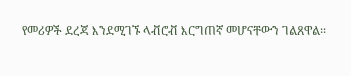የመሪዎች ደረጃ እንደሚገኙ ላቭሮቭ እርግጠኛ መሆናቸውን ገልጸዋል፡፡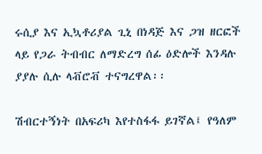ሩሲያ እና ኢኳቶሪያል ጊኒ በነዳጅ እና ጋዝ ዘርፎች ላይ የጋራ ትብብር ለማድረግ ሰፊ ዕድሎች እንዳሉ ያያሉ ሲሉ ላቭሮቭ ተናግረዋል፡፡

ሽብርተኝነት በአፍሪካ እየተስፋፋ ይገኛል፤ የዓለም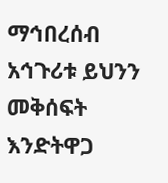ማኅበረሰብ አኅጉሪቱ ይህንን መቅሰፍት እንድትዋጋ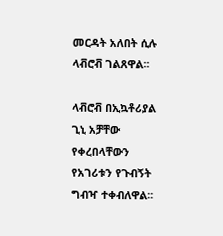መርዳት አለበት ሲሉ ላቭሮቭ ገልጸዋል፡፡

ላቭሮቭ በኢኳቶሪያል ጊኒ አቻቸው የቀረበላቸውን የአገሪቱን የጉብኝት ግብዣ ተቀብለዋል፡፡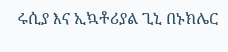ሩሲያ እና ኢኳቶሪያል ጊኒ በኑክሌር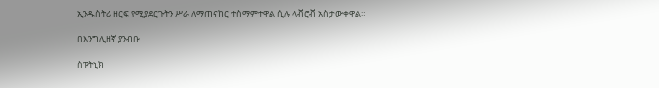ኢንዱስትሪ ዘርፍ የሚያደርጉትን ሥራ ለማጠናከር ተስማምተዋል ሲሉ ላቭሮቭ አስታውቀዋል።

በእንግሊዘኛ ያንብቡ

ስፑትኒክ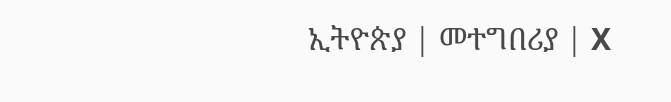ኢትዮጵያ | መተግበሪያ | X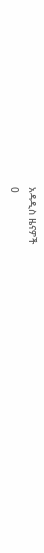አዳዲስ ዜናዎች
0